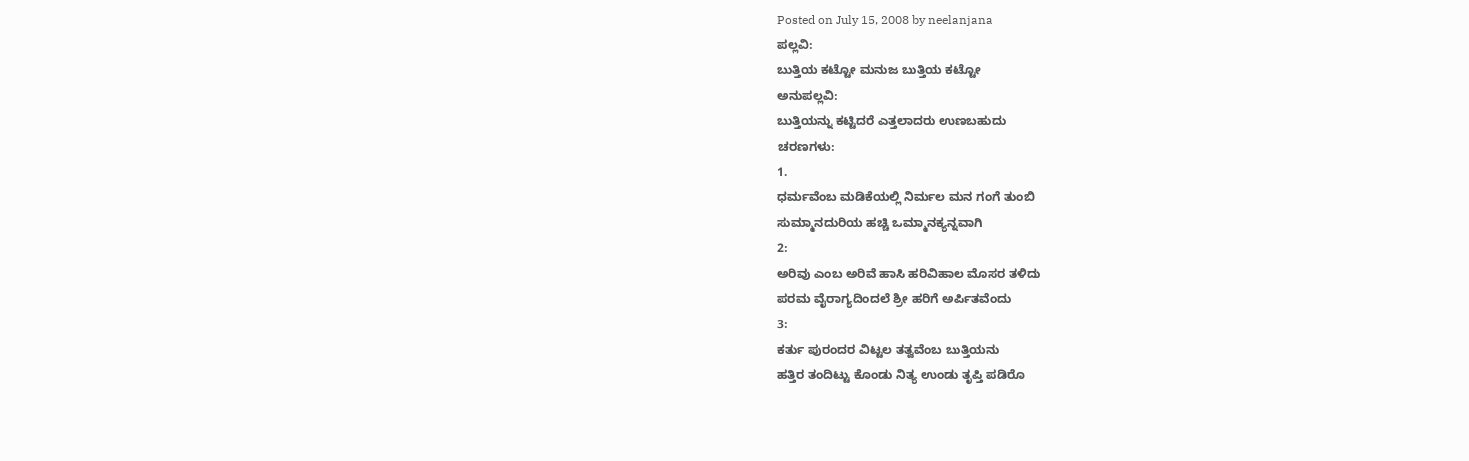Posted on July 15, 2008 by neelanjana
ಪಲ್ಲವಿ:
ಬುತ್ತಿಯ ಕಟ್ಟೋ ಮನುಜ ಬುತ್ತಿಯ ಕಟ್ಟೋ
ಅನುಪಲ್ಲವಿ:
ಬುತ್ತಿಯನ್ನು ಕಟ್ಟಿದರೆ ಎತ್ತಲಾದರು ಉಣಬಹುದು
ಚರಣಗಳು:
1.
ಧರ್ಮವೆಂಬ ಮಡಿಕೆಯಲ್ಲಿ ನಿರ್ಮಲ ಮನ ಗಂಗೆ ತುಂಬಿ
ಸುಮ್ಮಾನದುರಿಯ ಹಚ್ಚಿ ಒಮ್ಮಾನಕ್ಯನ್ನವಾಗಿ
2:
ಅರಿವು ಎಂಬ ಅರಿವೆ ಹಾಸಿ ಹರಿವಿಹಾಲ ಮೊಸರ ತಳಿದು
ಪರಮ ವೈರಾಗ್ಯದಿಂದಲೆ ಶ್ರೀ ಹರಿಗೆ ಅರ್ಪಿತವೆಂದು
3:
ಕರ್ತು ಪುರಂದರ ವಿಟ್ಟಲ ತತ್ವವೆಂಬ ಬುತ್ತಿಯನು
ಹತ್ತಿರ ತಂದಿಟ್ಟು ಕೊಂಡು ನಿತ್ಯ ಉಂಡು ತೃಪ್ತಿ ಪಡಿರೊ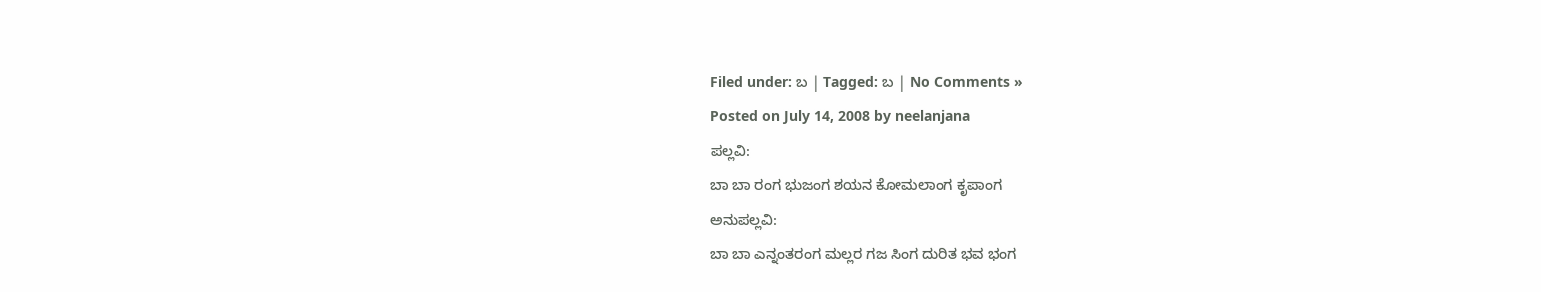Filed under: ಬ | Tagged: ಬ | No Comments »
Posted on July 14, 2008 by neelanjana
ಪಲ್ಲವಿ:
ಬಾ ಬಾ ರಂಗ ಭುಜಂಗ ಶಯನ ಕೋಮಲಾಂಗ ಕೃಪಾಂಗ
ಅನುಪಲ್ಲವಿ:
ಬಾ ಬಾ ಎನ್ನಂತರಂಗ ಮಲ್ಲರ ಗಜ ಸಿಂಗ ದುರಿತ ಭವ ಭಂಗ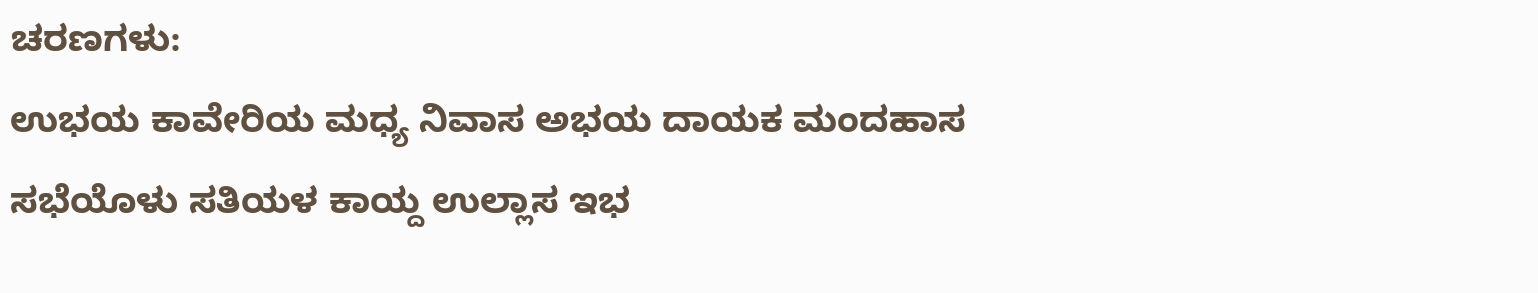ಚರಣಗಳು:
ಉಭಯ ಕಾವೇರಿಯ ಮಧ್ಯ ನಿವಾಸ ಅಭಯ ದಾಯಕ ಮಂದಹಾಸ
ಸಭೆಯೊಳು ಸತಿಯಳ ಕಾಯ್ದ ಉಲ್ಲಾಸ ಇಭ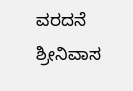ವರದನೆ ಶ್ರೀನಿವಾಸ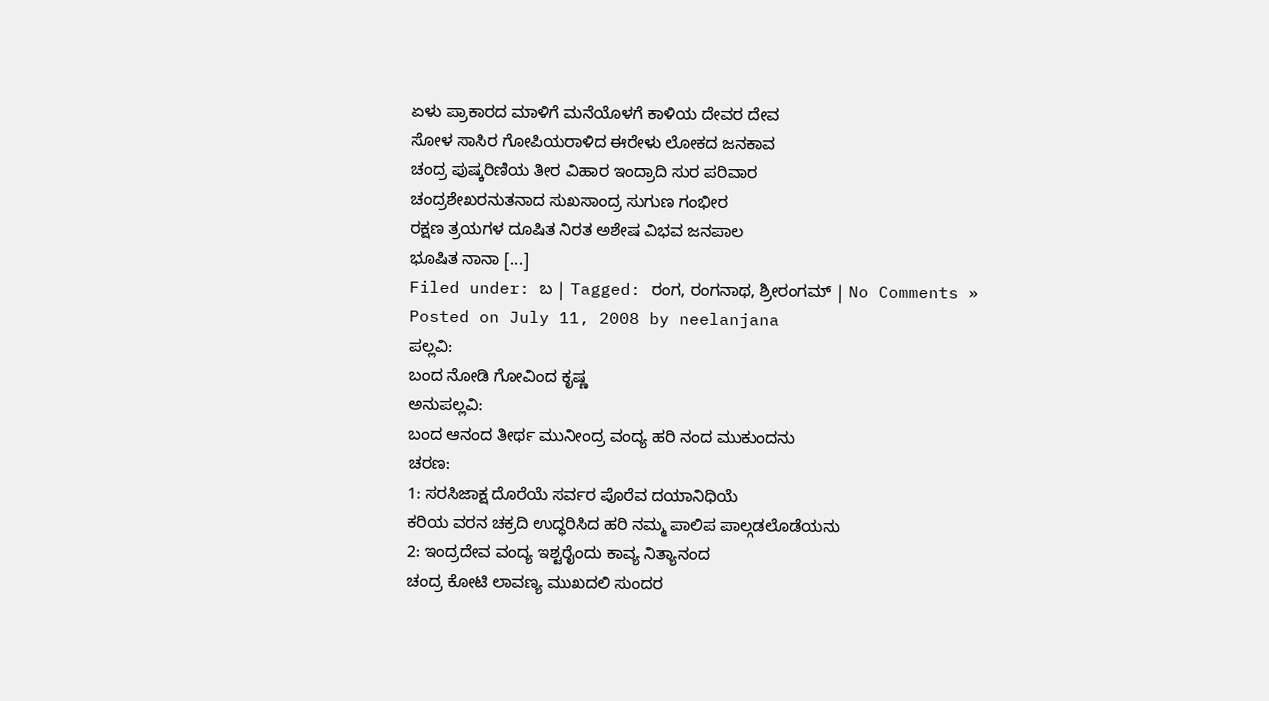ಏಳು ಪ್ರಾಕಾರದ ಮಾಳಿಗೆ ಮನೆಯೊಳಗೆ ಕಾಳಿಯ ದೇವರ ದೇವ
ಸೋಳ ಸಾಸಿರ ಗೋಪಿಯರಾಳಿದ ಈರೇಳು ಲೋಕದ ಜನಕಾವ
ಚಂದ್ರ ಪುಷ್ಕರಿಣಿಯ ತೀರ ವಿಹಾರ ಇಂದ್ರಾದಿ ಸುರ ಪರಿವಾರ
ಚಂದ್ರಶೇಖರನುತನಾದ ಸುಖಸಾಂದ್ರ ಸುಗುಣ ಗಂಭೀರ
ರಕ್ಷಣ ತ್ರಯಗಳ ದೂಷಿತ ನಿರತ ಅಶೇಷ ವಿಭವ ಜನಪಾಲ
ಭೂಷಿತ ನಾನಾ [...]
Filed under: ಬ | Tagged: ರಂಗ, ರಂಗನಾಥ, ಶ್ರೀರಂಗಮ್ | No Comments »
Posted on July 11, 2008 by neelanjana
ಪಲ್ಲವಿ:
ಬಂದ ನೋಡಿ ಗೋವಿಂದ ಕೃಷ್ಣ
ಅನುಪಲ್ಲವಿ:
ಬಂದ ಆನಂದ ತೀರ್ಥ ಮುನೀಂದ್ರ ವಂದ್ಯ ಹರಿ ನಂದ ಮುಕುಂದನು
ಚರಣ:
1: ಸರಸಿಜಾಕ್ಷ ದೊರೆಯೆ ಸರ್ವರ ಪೊರೆವ ದಯಾನಿಧಿಯೆ
ಕರಿಯ ವರನ ಚಕ್ರದಿ ಉದ್ಧರಿಸಿದ ಹರಿ ನಮ್ಮ ಪಾಲಿಪ ಪಾಲ್ಗಡಲೊಡೆಯನು
2: ಇಂದ್ರದೇವ ವಂದ್ಯ ಇಶ್ಟರೈಂದು ಕಾವ್ಯ ನಿತ್ಯಾನಂದ
ಚಂದ್ರ ಕೋಟಿ ಲಾವಣ್ಯ ಮುಖದಲಿ ಸುಂದರ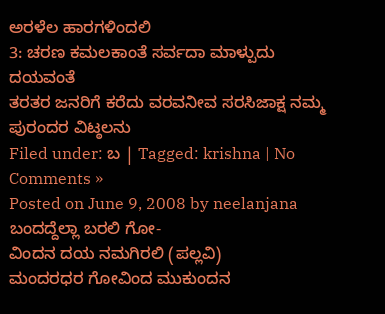ಅರಳೆಲ ಹಾರಗಳಿಂದಲಿ
3: ಚರಣ ಕಮಲಕಾಂತೆ ಸರ್ವದಾ ಮಾಳ್ಪುದು ದಯವಂತೆ
ತರತರ ಜನರಿಗೆ ಕರೆದು ವರವನೀವ ಸರಸಿಜಾಕ್ಷ ನಮ್ಮ ಪುರಂದರ ವಿಟ್ಠಲನು
Filed under: ಬ | Tagged: krishna | No Comments »
Posted on June 9, 2008 by neelanjana
ಬಂದದ್ದೆಲ್ಲಾ ಬರಲಿ ಗೋ-
ವಿಂದನ ದಯ ನಮಗಿರಲಿ (ಪಲ್ಲವಿ)
ಮಂದರಧರ ಗೋವಿಂದ ಮುಕುಂದನ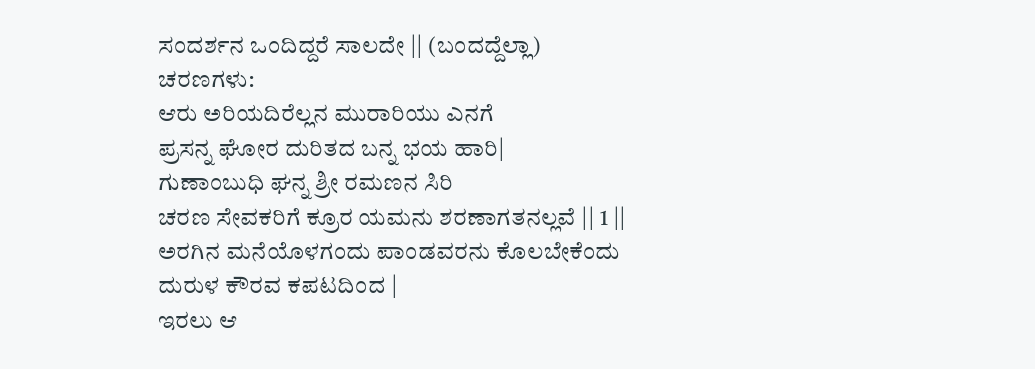ಸಂದರ್ಶನ ಒಂದಿದ್ದರೆ ಸಾಲದೇ || (ಬಂದದ್ದೆಲ್ಲಾ)
ಚರಣಗಳು:
ಆರು ಅರಿಯದಿರೆಲ್ಲನ ಮುರಾರಿಯು ಎನಗೆ
ಪ್ರಸನ್ನ ಘೋರ ದುರಿತದ ಬನ್ನ ಭಯ ಹಾರಿ|
ಗುಣಾಂಬುಧಿ ಘನ್ನ ಶ್ರೀ ರಮಣನ ಸಿರಿ
ಚರಣ ಸೇವಕರಿಗೆ ಕ್ರೂರ ಯಮನು ಶರಣಾಗತನಲ್ಲವೆ || 1 ||
ಅರಗಿನ ಮನೆಯೊಳಗಂದು ಪಾಂಡವರನು ಕೊಲಬೇಕೆಂದು
ದುರುಳ ಕೌರವ ಕಪಟದಿಂದ |
ಇರಲು ಆ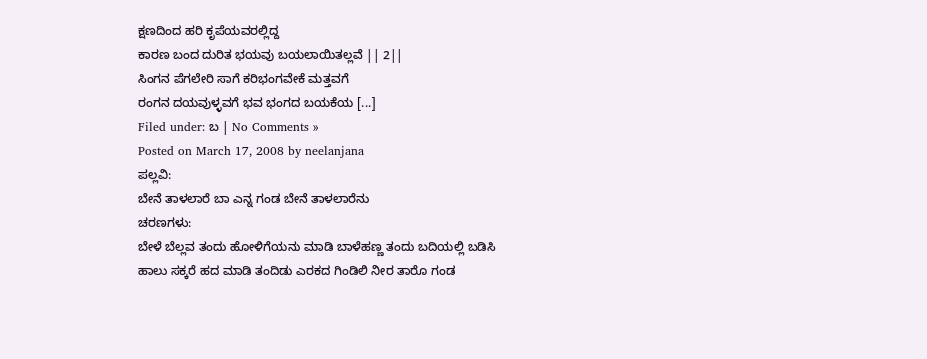ಕ್ಷಣದಿಂದ ಹರಿ ಕೃಪೆಯವರಲ್ಲಿದ್ದ
ಕಾರಣ ಬಂದ ದುರಿತ ಭಯವು ಬಯಲಾಯಿತಲ್ಲವೆ || 2||
ಸಿಂಗನ ಪೆಗಲೇರಿ ಸಾಗೆ ಕರಿಭಂಗವೇಕೆ ಮತ್ತವಗೆ
ರಂಗನ ದಯವುಳ್ಳವಗೆ ಭವ ಭಂಗದ ಬಯಕೆಯ [...]
Filed under: ಬ | No Comments »
Posted on March 17, 2008 by neelanjana
ಪಲ್ಲವಿ:
ಬೇನೆ ತಾಳಲಾರೆ ಬಾ ಎನ್ನ ಗಂಡ ಬೇನೆ ತಾಳಲಾರೆನು
ಚರಣಗಳು:
ಬೇಳೆ ಬೆಲ್ಲವ ತಂದು ಹೋಳಿಗೆಯನು ಮಾಡಿ ಬಾಳೆಹಣ್ಣ ತಂದು ಬದಿಯಲ್ಲಿ ಬಡಿಸಿ
ಹಾಲು ಸಕ್ಕರೆ ಹದ ಮಾಡಿ ತಂದಿಡು ಎರಕದ ಗಿಂಡಿಲಿ ನೀರ ತಾರೊ ಗಂಡ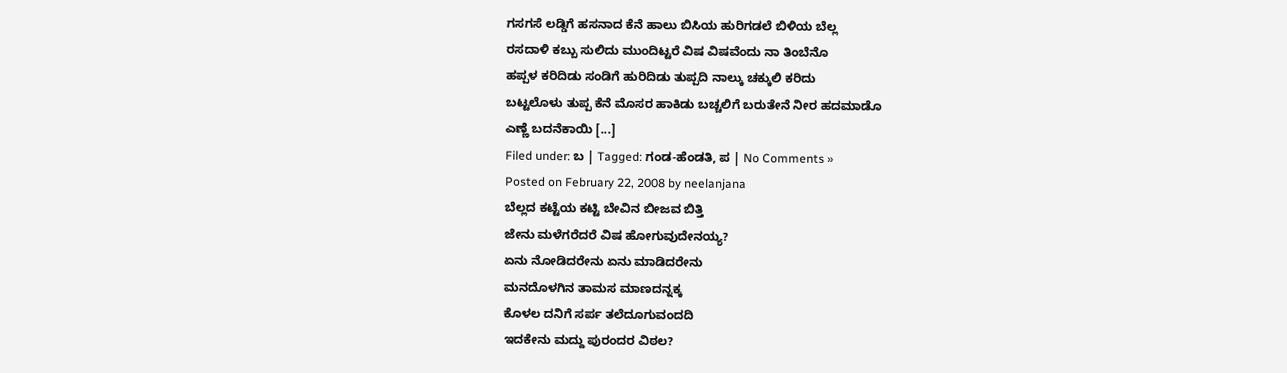ಗಸಗಸೆ ಲಡ್ಡಿಗೆ ಹಸನಾದ ಕೆನೆ ಹಾಲು ಬಿಸಿಯ ಹುರಿಗಡಲೆ ಬಿಳಿಯ ಬೆಲ್ಲ
ರಸದಾಳಿ ಕಬ್ಬು ಸುಲಿದು ಮುಂದಿಟ್ಟರೆ ವಿಷ ವಿಷವೆಂದು ನಾ ತಿಂಬೆನೊ
ಹಪ್ಪಳ ಕರಿದಿಡು ಸಂಡಿಗೆ ಹುರಿದಿಡು ತುಪ್ಪದಿ ನಾಲ್ಕು ಚಕ್ಕುಲಿ ಕರಿದು
ಬಟ್ಟಲೊಳು ತುಪ್ಪ ಕೆನೆ ಮೊಸರ ಹಾಕಿಡು ಬಚ್ಚಲಿಗೆ ಬರುತೇನೆ ನೀರ ಹದಮಾಡೊ
ಎಣ್ಣೆ ಬದನೆಕಾಯಿ [...]
Filed under: ಬ | Tagged: ಗಂಡ-ಹೆಂಡತಿ, ಪ | No Comments »
Posted on February 22, 2008 by neelanjana
ಬೆಲ್ಲದ ಕಟ್ಟೆಯ ಕಟ್ಟಿ ಬೇವಿನ ಬೀಜವ ಬಿತ್ತಿ
ಜೇನು ಮಳೆಗರೆದರೆ ವಿಷ ಹೋಗುವುದೇನಯ್ಯ?
ಏನು ನೋಡಿದರೇನು ಏನು ಮಾಡಿದರೇನು
ಮನದೊಳಗಿನ ತಾಮಸ ಮಾಣದನ್ನಕ್ಕ
ಕೊಳಲ ದನಿಗೆ ಸರ್ಪ ತಲೆದೂಗುವಂದದಿ
ಇದಕೇನು ಮದ್ದು ಪುರಂದರ ವಿಠಲ?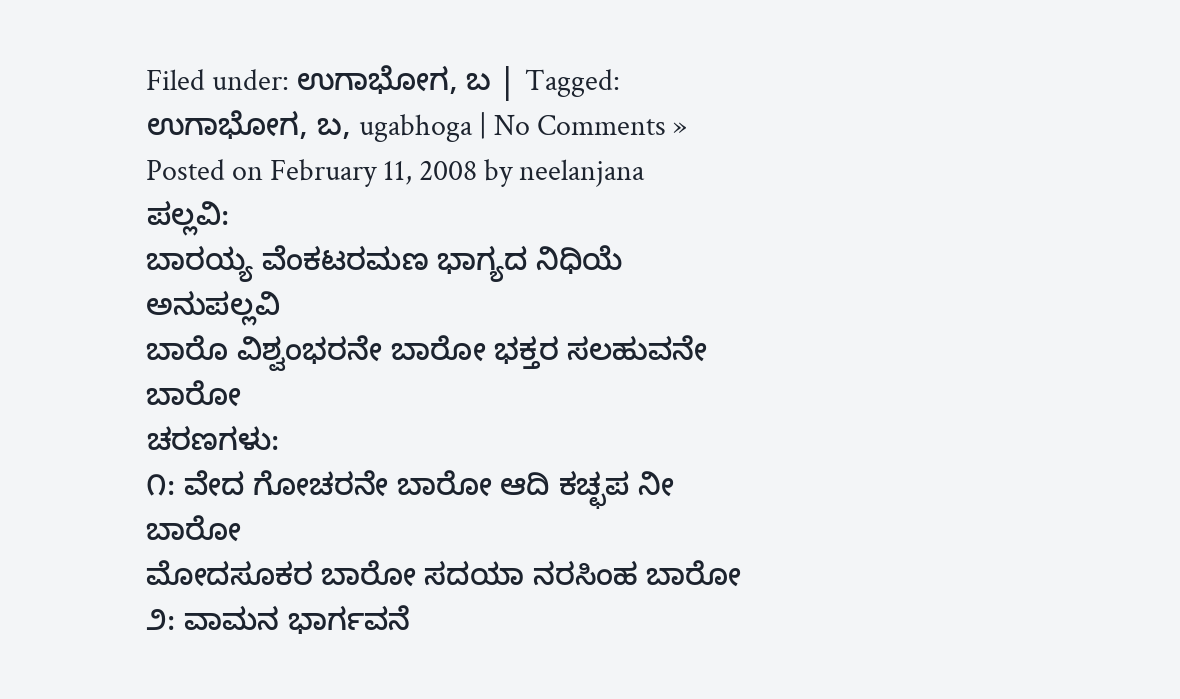Filed under: ಉಗಾಭೋಗ, ಬ | Tagged: ಉಗಾಭೋಗ, ಬ, ugabhoga | No Comments »
Posted on February 11, 2008 by neelanjana
ಪಲ್ಲವಿ:
ಬಾರಯ್ಯ ವೆಂಕಟರಮಣ ಭಾಗ್ಯದ ನಿಧಿಯೆ
ಅನುಪಲ್ಲವಿ
ಬಾರೊ ವಿಶ್ವಂಭರನೇ ಬಾರೋ ಭಕ್ತರ ಸಲಹುವನೇ ಬಾರೋ
ಚರಣಗಳು:
೧: ವೇದ ಗೋಚರನೇ ಬಾರೋ ಆದಿ ಕಚ್ಛಪ ನೀ ಬಾರೋ
ಮೋದಸೂಕರ ಬಾರೋ ಸದಯಾ ನರಸಿಂಹ ಬಾರೋ
೨: ವಾಮನ ಭಾರ್ಗವನೆ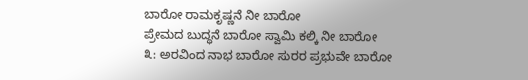ಬಾರೋ ರಾಮಕೃಷ್ಣನೆ ನೀ ಬಾರೋ
ಪ್ರೇಮದ ಬುದ್ಧನೆ ಬಾರೋ ಸ್ವಾಮಿ ಕಲ್ಕಿ ನೀ ಬಾರೋ
೩: ಅರವಿಂದ ನಾಭ ಬಾರೋ ಸುರರ ಪ್ರಭುವೇ ಬಾರೋ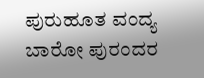ಪುರುಹೂತ ವಂದ್ಯ ಬಾರೋ ಪುರಂದರ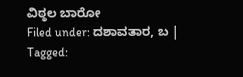ವಿಠ್ಠಲ ಬಾರೋ
Filed under: ದಶಾವತಾರ, ಬ | Tagged: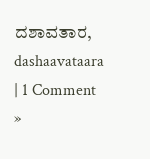ದಶಾವತಾರ, dashaavataara | 1 Comment »